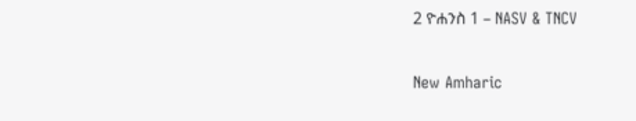2 ዮሐንስ 1 – NASV & TNCV

New Amharic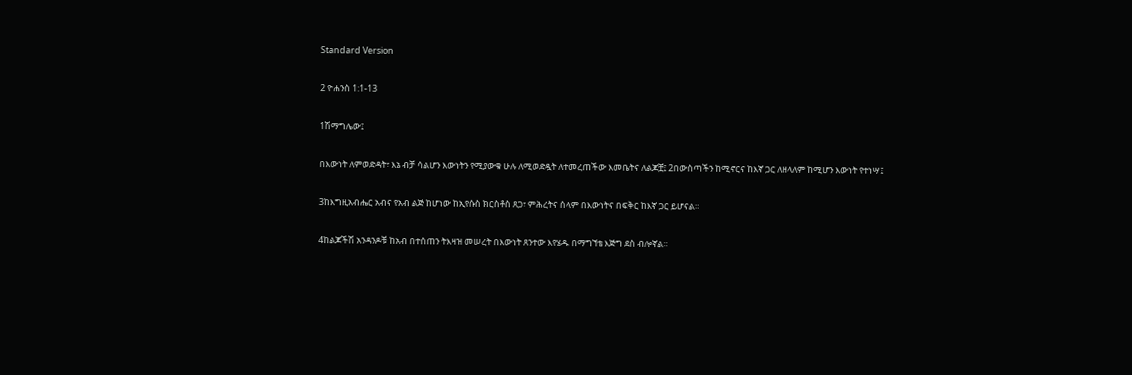Standard Version

2 ዮሐንስ 1:1-13

1ሽማግሌው፤

በእውነት ለምወድዳት፣ እኔ ብቻ ሳልሆን እውነትን የሚያውቁ ሁሉ ለሚወድዷት ለተመረጠችው እመቤትና ለልጆቿ፤ 2በውስጣችን ከሚኖርና ከእኛ ጋር ለዘላለም ከሚሆን እውነት የተነሣ፤

3ከእግዚአብሔር አብና የአብ ልጅ ከሆነው ከኢየሱስ ክርስቶስ ጸጋ፣ ምሕረትና ሰላም በእውነትና በፍቅር ከእኛ ጋር ይሆናል።

4ከልጆችሽ አንዳንዶቹ ከአብ በተሰጠን ትእዛዝ መሠረት በእውነት ጸንተው እየሄዱ በማግኘቴ እጅግ ደስ ብሎኛል።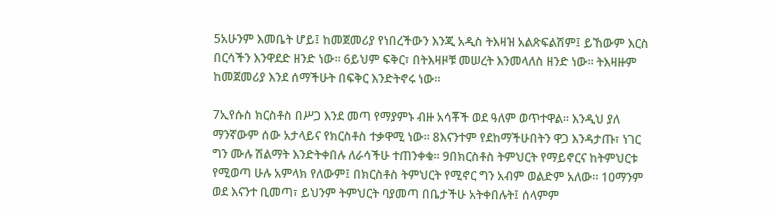5አሁንም እመቤት ሆይ፤ ከመጀመሪያ የነበረችውን እንጂ አዲስ ትእዛዝ አልጽፍልሽም፤ ይኸውም እርስ በርሳችን እንዋደድ ዘንድ ነው። 6ይህም ፍቅር፣ በትእዛዞቹ መሠረት እንመላለስ ዘንድ ነው። ትእዛዙም ከመጀመሪያ እንደ ሰማችሁት በፍቅር እንድትኖሩ ነው።

7ኢየሱስ ክርስቶስ በሥጋ እንደ መጣ የማያምኑ ብዙ አሳቾች ወደ ዓለም ወጥተዋል። እንዲህ ያለ ማንኛውም ሰው አታላይና የክርስቶስ ተቃዋሚ ነው። 8እናንተም የደከማችሁበትን ዋጋ እንዳታጡ፣ ነገር ግን ሙሉ ሽልማት እንድትቀበሉ ለራሳችሁ ተጠንቀቁ። 9በክርስቶስ ትምህርት የማይኖርና ከትምህርቱ የሚወጣ ሁሉ አምላክ የለውም፤ በክርስቶስ ትምህርት የሚኖር ግን አብም ወልድም አለው። 10ማንም ወደ እናንተ ቢመጣ፣ ይህንም ትምህርት ባያመጣ በቤታችሁ አትቀበሉት፤ ሰላምም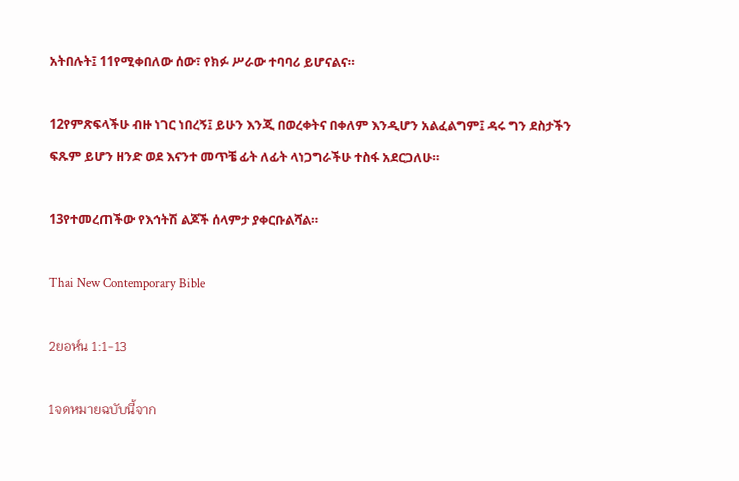አትበሉት፤ 11የሚቀበለው ሰው፣ የክፉ ሥራው ተባባሪ ይሆናልና።

12የምጽፍላችሁ ብዙ ነገር ነበረኝ፤ ይሁን እንጂ በወረቀትና በቀለም እንዲሆን አልፈልግም፤ ዳሩ ግን ደስታችን ፍጹም ይሆን ዘንድ ወደ እናንተ መጥቼ ፊት ለፊት ላነጋግራችሁ ተስፋ አደርጋለሁ።

13የተመረጠችው የእኅትሽ ልጆች ሰላምታ ያቀርቡልሻል።

Thai New Contemporary Bible

2ยอห์น 1:1-13

1จดหมายฉบับนี้จาก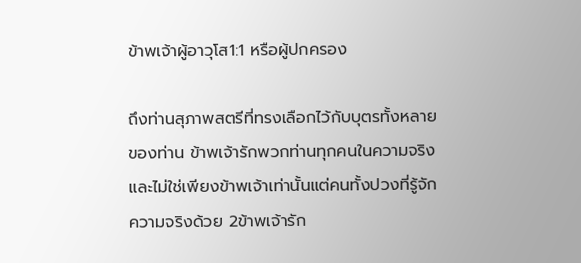ข้าพเจ้าผู้อาวุโส1:1 หรือผู้ปกครอง

ถึงท่านสุภาพสตรีที่ทรงเลือกไว้กับบุตรทั้งหลายของท่าน ข้าพเจ้ารักพวกท่านทุกคนในความจริง และไม่ใช่เพียงข้าพเจ้าเท่านั้นแต่คนทั้งปวงที่รู้จักความจริงด้วย 2ข้าพเจ้ารัก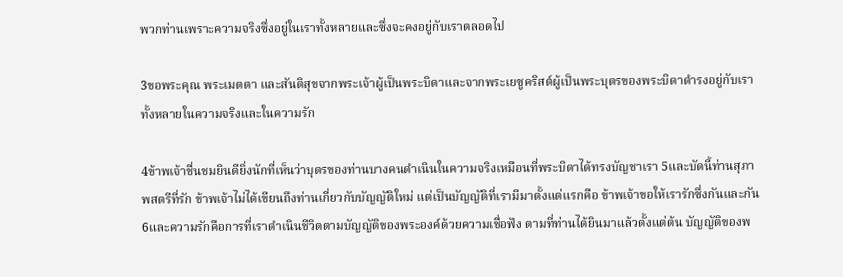พวกท่านเพราะความจริงซึ่งอยู่ในเราทั้งหลายและซึ่งจะคงอยู่กับเราตลอดไป

3ขอพระคุณ พระเมตตา และสันติสุขจากพระเจ้าผู้เป็นพระบิดาและจากพระเยซูคริสต์ผู้เป็นพระบุตรของพระบิดาดำรงอยู่กับเราทั้งหลายในความจริงและในความรัก

4ข้าพเจ้าชื่นชมยินดียิ่งนักที่เห็นว่าบุตรของท่านบางคนดำเนินในความจริงเหมือนที่พระบิดาได้ทรงบัญชาเรา 5และบัดนี้ท่านสุภาพสตรีที่รัก ข้าพเจ้าไม่ได้เขียนถึงท่านเกี่ยวกับบัญญัติใหม่ แต่เป็นบัญญัติที่เรามีมาตั้งแต่แรกคือ ข้าพเจ้าขอให้เรารักซึ่งกันและกัน 6และความรักคือการที่เราดำเนินชีวิตตามบัญญัติของพระองค์ด้วยความเชื่อฟัง ตามที่ท่านได้ยินมาแล้วตั้งแต่ต้น บัญญัติของพ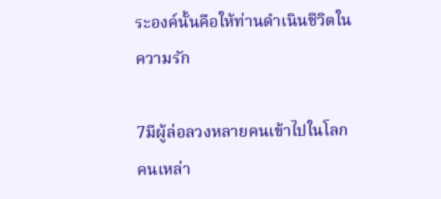ระองค์นั้นคือให้ท่านดำเนินชีวิตในความรัก

7มีผู้ล่อลวงหลายคนเข้าไปในโลก คนเหล่า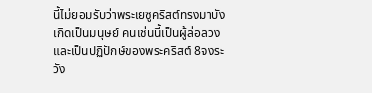นี้ไม่ยอมรับว่าพระเยซูคริสต์ทรงมาบังเกิดเป็นมนุษย์ คนเช่นนี้เป็นผู้ล่อลวงและเป็นปฏิปักษ์ของพระคริสต์ 8จงระวัง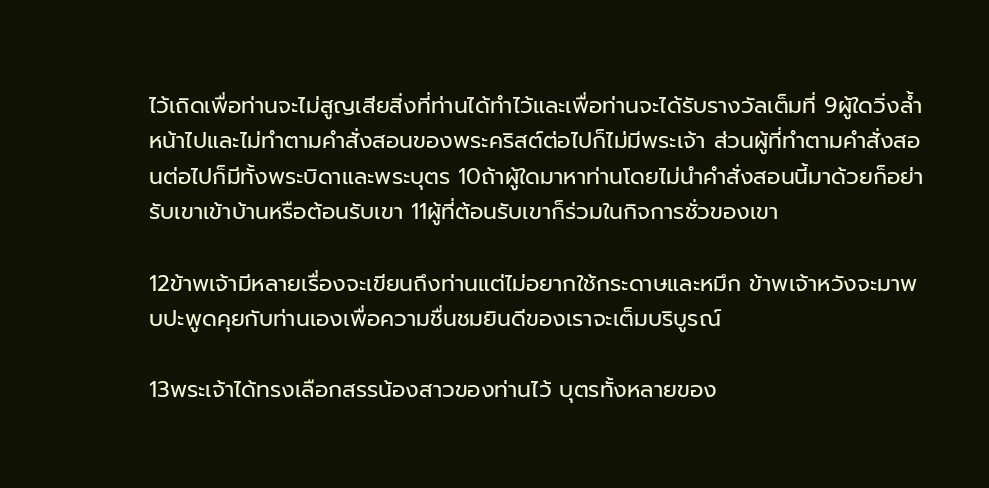ไว้เถิดเพื่อท่านจะไม่สูญเสียสิ่งที่ท่านได้ทำไว้และเพื่อท่านจะได้รับรางวัลเต็มที่ 9ผู้ใดวิ่งล้ำหน้าไปและไม่ทำตามคำสั่งสอนของพระคริสต์ต่อไปก็ไม่มีพระเจ้า ส่วนผู้ที่ทำตามคำสั่งสอนต่อไปก็มีทั้งพระบิดาและพระบุตร 10ถ้าผู้ใดมาหาท่านโดยไม่นำคำสั่งสอนนี้มาด้วยก็อย่ารับเขาเข้าบ้านหรือต้อนรับเขา 11ผู้ที่ต้อนรับเขาก็ร่วมในกิจการชั่วของเขา

12ข้าพเจ้ามีหลายเรื่องจะเขียนถึงท่านแต่ไม่อยากใช้กระดาษและหมึก ข้าพเจ้าหวังจะมาพบปะพูดคุยกับท่านเองเพื่อความชื่นชมยินดีของเราจะเต็มบริบูรณ์

13พระเจ้าได้ทรงเลือกสรรน้องสาวของท่านไว้ บุตรทั้งหลายของ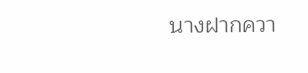นางฝากควา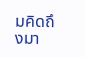มคิดถึงมา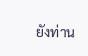ยังท่าน